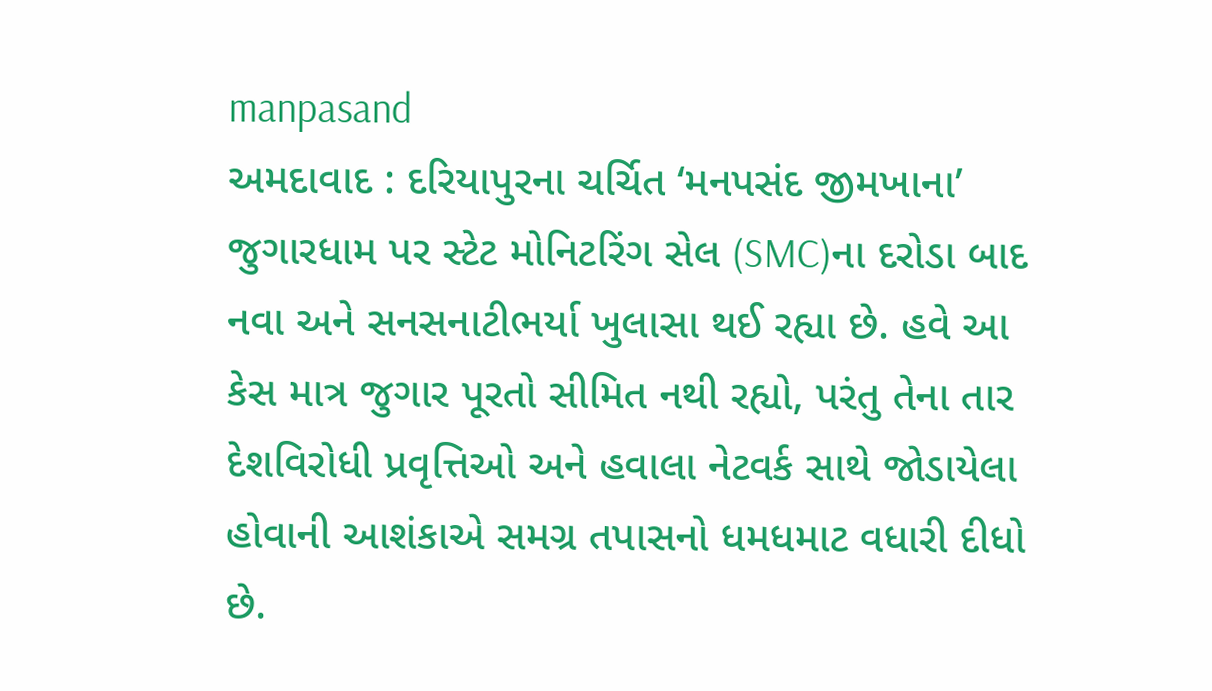manpasand
અમદાવાદ : દરિયાપુરના ચર્ચિત ‘મનપસંદ જીમખાના’ જુગારધામ પર સ્ટેટ મોનિટરિંગ સેલ (SMC)ના દરોડા બાદ નવા અને સનસનાટીભર્યા ખુલાસા થઈ રહ્યા છે. હવે આ કેસ માત્ર જુગાર પૂરતો સીમિત નથી રહ્યો, પરંતુ તેના તાર દેશવિરોધી પ્રવૃત્તિઓ અને હવાલા નેટવર્ક સાથે જોડાયેલા હોવાની આશંકાએ સમગ્ર તપાસનો ધમધમાટ વધારી દીધો છે.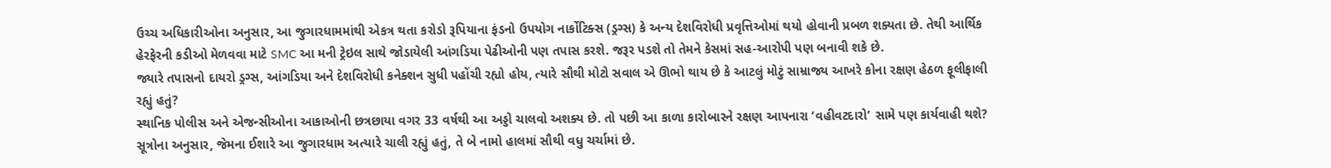ઉચ્ચ અધિકારીઓના અનુસાર, આ જુગારધામમાંથી એકત્ર થતા કરોડો રૂપિયાના ફંડનો ઉપયોગ નાર્કોટિક્સ (ડ્રગ્સ) કે અન્ય દેશવિરોધી પ્રવૃત્તિઓમાં થયો હોવાની પ્રબળ શક્યતા છે. તેથી આર્થિક હેરફેરની કડીઓ મેળવવા માટે SMC આ મની ટ્રેઇલ સાથે જોડાયેલી આંગડિયા પેઢીઓની પણ તપાસ કરશે. જરૂર પડશે તો તેમને કેસમાં સહ-આરોપી પણ બનાવી શકે છે.
જ્યારે તપાસનો દાયરો ડ્રગ્સ, આંગડિયા અને દેશવિરોધી કનેક્શન સુધી પહોંચી રહ્યો હોય, ત્યારે સૌથી મોટો સવાલ એ ઊભો થાય છે કે આટલું મોટું સામ્રાજ્ય આખરે કોના રક્ષણ હેઠળ ફૂલીફાલી રહ્યું હતું?
સ્થાનિક પોલીસ અને એજન્સીઓના આકાઓની છત્રછાયા વગર 33 વર્ષથી આ અડ્ડો ચાલવો અશક્ય છે. તો પછી આ કાળા કારોબારને રક્ષણ આપનારા ‘વહીવટદારો’ સામે પણ કાર્યવાહી થશે?
સૂત્રોના અનુસાર, જેમના ઈશારે આ જુગારધામ અત્યારે ચાલી રહ્યું હતું, તે બે નામો હાલમાં સૌથી વધુ ચર્ચામાં છે.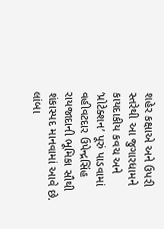શહેર કક્ષાએ અને ઉપરી સ્તરેથી આ જુગારધામને કાયદાકીય કવચ અને ‘પ્રોટેક્શન’ પૂરું પાડવામાં વહીવટદાર ઉપેન્દ્રસિંહ રાયજાદાની ભૂમિકા સૌથી શંકાસ્પદ માનવામાં આવે છે.
લાંબા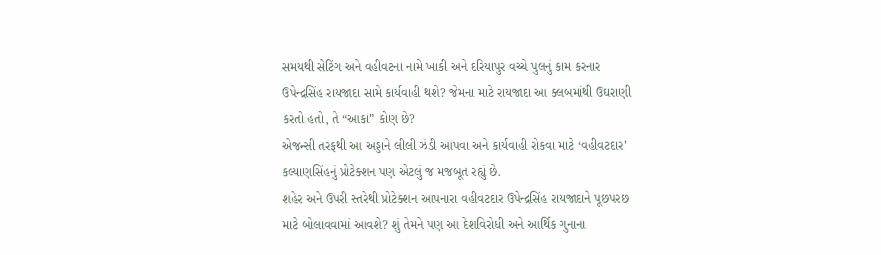સમયથી સેટિંગ અને વહીવટના નામે ખાકી અને દરિયાપુર વચ્ચે પુલનું કામ કરનાર ઉપેન્દ્રસિંહ રાયજાદા સામે કાર્યવાહી થશે? જેમના માટે રાયજાદા આ ક્લબમાંથી ઉઘરાણી કરતો હતો, તે “આકા” કોણ છે?
એજન્સી તરફથી આ અડ્ડાને લીલી ઝંડી આપવા અને કાર્યવાહી રોકવા માટે ‘વહીવટદાર’ કલ્યાણસિંહનું પ્રોટેક્શન પણ એટલું જ મજબૂત રહ્યું છે.
શહેર અને ઉપરી સ્તરેથી પ્રોટેક્શન આપનારા વહીવટદાર ઉપેન્દ્રસિંહ રાયજાદાને પૂછપરછ માટે બોલાવવામાં આવશે? શું તેમને પણ આ દેશવિરોધી અને આર્થિક ગુનાના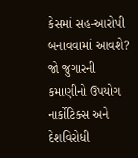કેસમાં સહ-આરોપી બનાવવામાં આવશે?
જો જુગારની કમાણીનો ઉપયોગ નાર્કોટિક્સ અને દેશવિરોધી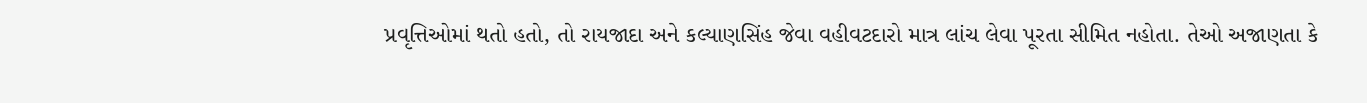પ્રવૃત્તિઓમાં થતો હતો, તો રાયજાદા અને કલ્યાણસિંહ જેવા વહીવટદારો માત્ર લાંચ લેવા પૂરતા સીમિત નહોતા. તેઓ અજાણતા કે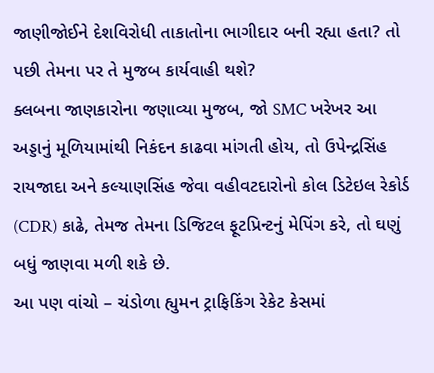જાણીજોઈને દેશવિરોધી તાકાતોના ભાગીદાર બની રહ્યા હતા? તો પછી તેમના પર તે મુજબ કાર્યવાહી થશે?
ક્લબના જાણકારોના જણાવ્યા મુજબ, જો SMC ખરેખર આ અડ્ડાનું મૂળિયામાંથી નિકંદન કાઢવા માંગતી હોય, તો ઉપેન્દ્રસિંહ રાયજાદા અને કલ્યાણસિંહ જેવા વહીવટદારોનો કોલ ડિટેઇલ રેકોર્ડ (CDR) કાઢે, તેમજ તેમના ડિજિટલ ફૂટપ્રિન્ટનું મેપિંગ કરે, તો ઘણું બધું જાણવા મળી શકે છે.
આ પણ વાંચો – ચંડોળા હ્યુમન ટ્રાફિકિંગ રેકેટ કેસમાં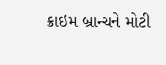ક્રાઇમ બ્રાન્ચને મોટી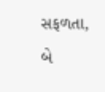સફળતા, બે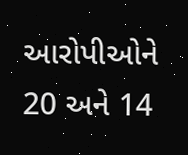આરોપીઓને 20 અને 14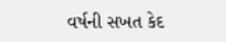વર્ષની સખત કેદ